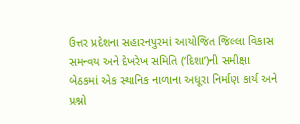ઉત્તર પ્રદેશના સહારનપુરમાં આયોજિત જિલ્લા વિકાસ સમન્વય અને દેખરેખ સમિતિ (‘દિશા’)ની સમીક્ષા બેઠકમાં એક સ્થાનિક નાળાના અધૂરા નિર્માણ કાર્ય અને પ્રશ્નો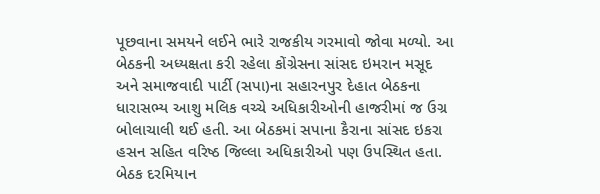પૂછવાના સમયને લઈને ભારે રાજકીય ગરમાવો જોવા મળ્યો. આ બેઠકની અધ્યક્ષતા કરી રહેલા કોંગ્રેસના સાંસદ ઇમરાન મસૂદ અને સમાજવાદી પાર્ટી (સપા)ના સહારનપુર દેહાત બેઠકના ધારાસભ્ય આશુ મલિક વચ્ચે અધિકારીઓની હાજરીમાં જ ઉગ્ર બોલાચાલી થઈ હતી. આ બેઠકમાં સપાના કૈરાના સાંસદ ઇકરા હસન સહિત વરિષ્ઠ જિલ્લા અધિકારીઓ પણ ઉપસ્થિત હતા.
બેઠક દરમિયાન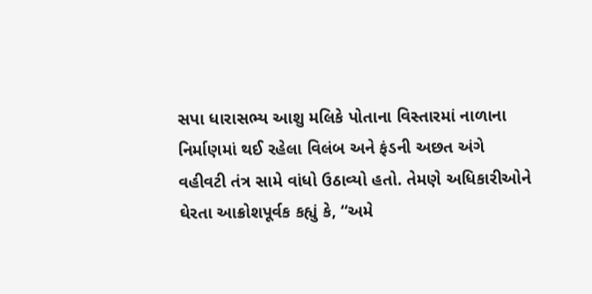સપા ધારાસભ્ય આશુ મલિકે પોતાના વિસ્તારમાં નાળાના નિર્માણમાં થઈ રહેલા વિલંબ અને ફંડની અછત અંગે વહીવટી તંત્ર સામે વાંધો ઉઠાવ્યો હતો. તેમણે અધિકારીઓને ઘેરતા આક્રોશપૂર્વક કહ્યું કે, “અમે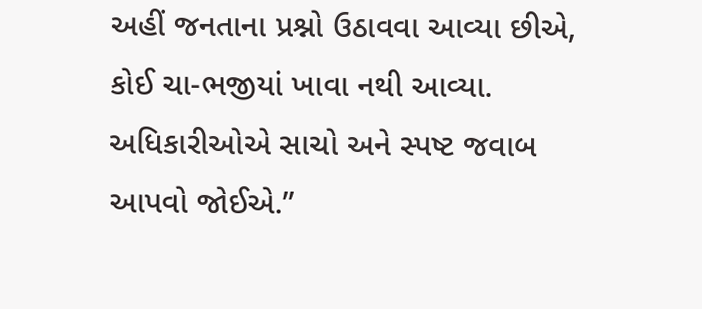અહીં જનતાના પ્રશ્નો ઉઠાવવા આવ્યા છીએ, કોઈ ચા-ભજીયાં ખાવા નથી આવ્યા. અધિકારીઓએ સાચો અને સ્પષ્ટ જવાબ આપવો જોઈએ.”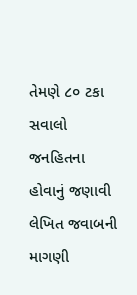તેમણે ૮૦ ટકા સવાલો જનહિતના હોવાનું જણાવી લેખિત જવાબની માગણી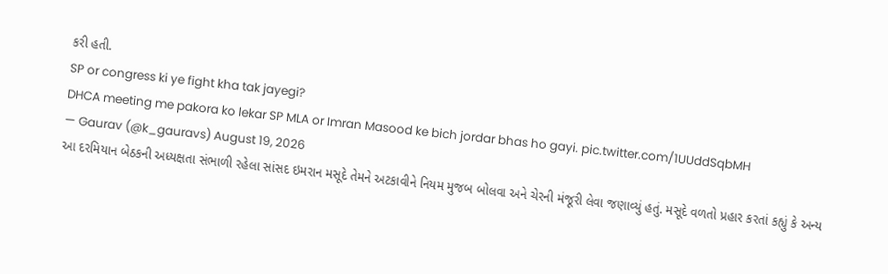કરી હતી.
SP or congress ki ye fight kha tak jayegi?
DHCA meeting me pakora ko lekar SP MLA or Imran Masood ke bich jordar bhas ho gayi. pic.twitter.com/1UUddSqbMH
— Gaurav (@k_gauravs) August 19, 2026
આ દરમિયાન બેઠકની અધ્યક્ષતા સંભાળી રહેલા સાંસદ ઇમરાન મસૂદે તેમને અટકાવીને નિયમ મુજબ બોલવા અને ચેરની મંજૂરી લેવા જણાવ્યું હતું. મસૂદે વળતો પ્રહાર કરતાં કહ્યું કે અન્ય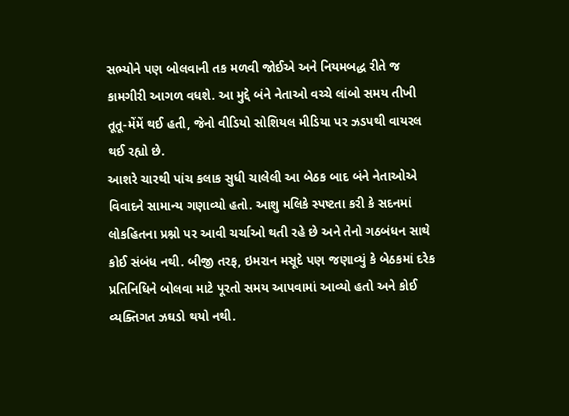સભ્યોને પણ બોલવાની તક મળવી જોઈએ અને નિયમબદ્ધ રીતે જ કામગીરી આગળ વધશે. આ મુદ્દે બંને નેતાઓ વચ્ચે લાંબો સમય તીખી તૂતૂ-મેંમેં થઈ હતી, જેનો વીડિયો સોશિયલ મીડિયા પર ઝડપથી વાયરલ થઈ રહ્યો છે.
આશરે ચારથી પાંચ કલાક સુધી ચાલેલી આ બેઠક બાદ બંને નેતાઓએ વિવાદને સામાન્ય ગણાવ્યો હતો. આશુ મલિકે સ્પષ્ટતા કરી કે સદનમાં લોકહિતના પ્રશ્નો પર આવી ચર્ચાઓ થતી રહે છે અને તેનો ગઠબંધન સાથે કોઈ સંબંધ નથી. બીજી તરફ, ઇમરાન મસૂદે પણ જણાવ્યું કે બેઠકમાં દરેક પ્રતિનિધિને બોલવા માટે પૂરતો સમય આપવામાં આવ્યો હતો અને કોઈ વ્યક્તિગત ઝઘડો થયો નથી.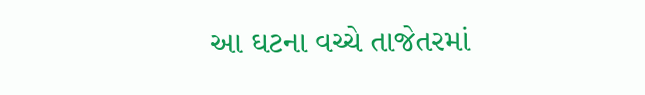આ ઘટના વચ્ચે તાજેતરમાં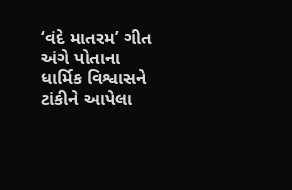‘વંદે માતરમ’ ગીત અંગે પોતાના ધાર્મિક વિશ્વાસને ટાંકીને આપેલા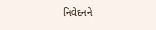નિવેદનને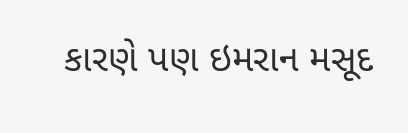કારણે પણ ઇમરાન મસૂદ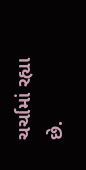ચર્ચામાં રહ્યા છે.